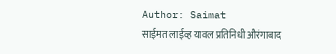Author: Saimat
साईमत लाईव्ह यावल प्रतिनिधी औरंगाबाद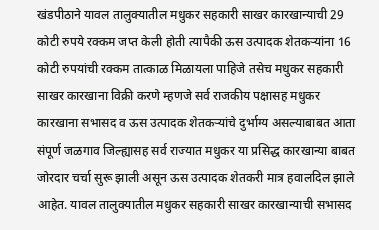खंडपीठाने यावल तालुक्यातील मधुकर सहकारी साखर कारखान्याची 29 कोटी रुपये रक्कम जप्त केली होती त्यापैकी ऊस उत्पादक शेतकऱ्यांना 16 कोटी रुपयांची रक्कम तात्काळ मिळायला पाहिजे तसेच मधुकर सहकारी साखर कारखाना विक्री करणे म्हणजे सर्व राजकीय पक्षासह मधुकर कारखाना सभासद व ऊस उत्पादक शेतकऱ्यांचे दुर्भाग्य असल्याबाबत आता संपूर्ण जळगाव जिल्ह्यासह सर्व राज्यात मधुकर या प्रसिद्ध कारखान्या बाबत जोरदार चर्चा सुरू झाली असून ऊस उत्पादक शेतकरी मात्र हवालदिल झाले आहेत. यावल तालुक्यातील मधुकर सहकारी साखर कारखान्याची सभासद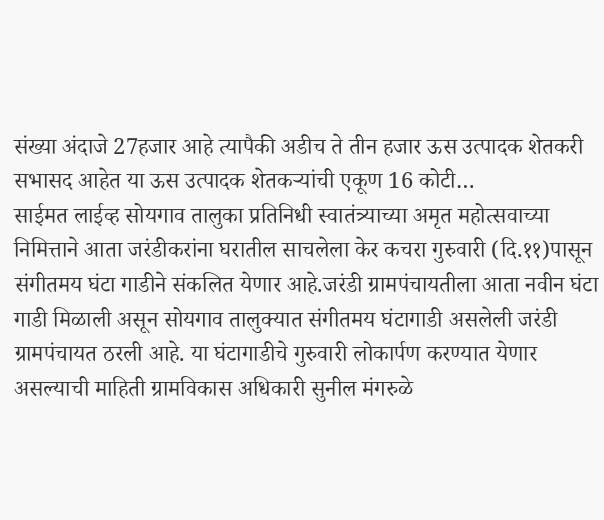संख्या अंदाजे 27हजार आहे त्यापैकी अडीच ते तीन हजार ऊस उत्पादक शेतकरी सभासद आहेत या ऊस उत्पादक शेतकऱ्यांची एकूण 16 कोटी…
साईमत लाईव्ह सोयगाव तालुका प्रतिनिधी स्वातंत्र्याच्या अमृत महोत्सवाच्या निमित्ताने आता जरंडीकरांना घरातील साचलेला केर कचरा गुरुवारी (दि.११)पासून संगीतमय घंटा गाडीने संकलित येणार आहे.जरंडी ग्रामपंचायतीला आता नवीन घंटा गाडी मिळाली असून सोयगाव तालुक्यात संगीतमय घंटागाडी असलेली जरंडी ग्रामपंचायत ठरली आहे. या घंटागाडीचे गुरुवारी लोकार्पण करण्यात येणार असल्याची माहिती ग्रामविकास अधिकारी सुनील मंगरुळे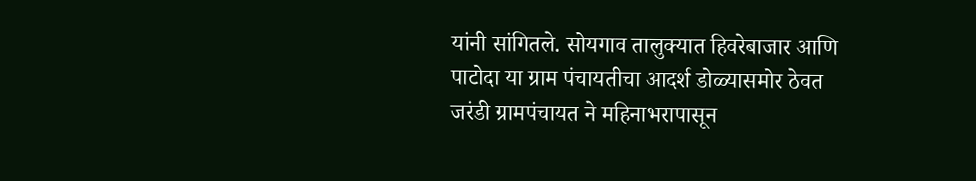यांनी सांगितले. सोयगाव तालुक्यात हिवरेबाजार आणि पाटोदा या ग्राम पंचायतीचा आदर्श डोळ्यासमोर ठेवत जरंडी ग्रामपंचायत ने महिनाभरापासून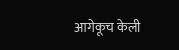आगेकूच केली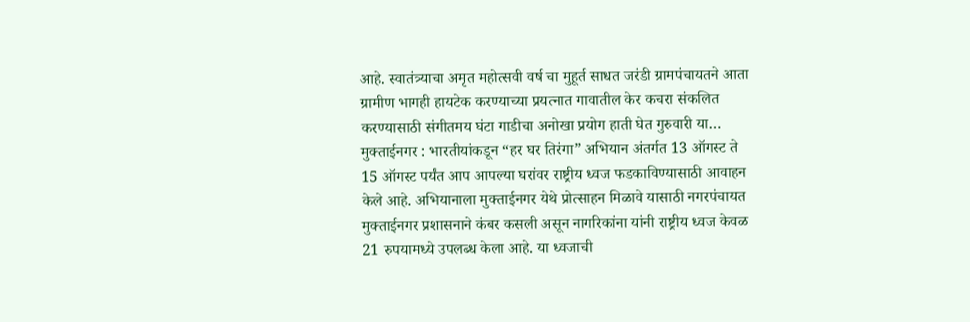आहे. स्वातंत्र्याचा अमृत महोत्सवी वर्ष चा मुहूर्त साधत जरंडी ग्रामपंचायतने आता ग्रामीण भागही हायटेक करण्याच्या प्रयत्नात गावातील केर कचरा संकलित करण्यासाठी संगीतमय घंटा गाडीचा अनोखा प्रयोग हाती घेत गुरुवारी या…
मुक्ताईनगर : भारतीयांकडून “हर घर तिरंगा” अभियान अंतर्गत 13 ऑगस्ट ते 15 ऑगस्ट पर्यंत आप आपल्या घरांवर राष्ट्रीय ध्वज फडकाविण्यासाठी आवाहन केले आहे. अभियानाला मुक्ताईनगर येथे प्रोत्साहन मिळावे यासाठी नगरपंचायत मुक्ताईनगर प्रशासनाने कंबर कसली असून नागरिकांना यांनी राष्ट्रीय ध्वज केवळ 21 रुपयामध्ये उपलब्ध केला आहे. या ध्वजाची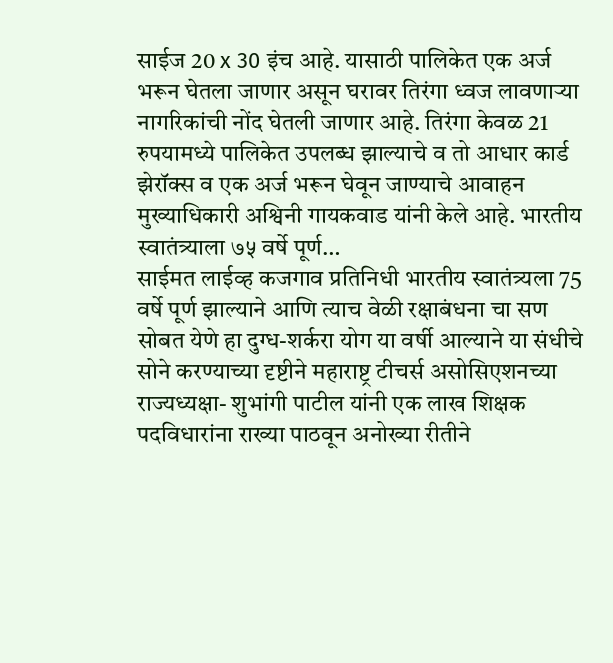साईज 20 x 30 इंच आहे. यासाठी पालिकेत एक अर्ज भरून घेतला जाणार असून घरावर तिरंगा ध्वज लावणाऱ्या नागरिकांची नोंद घेतली जाणार आहे. तिरंगा केवळ 21 रुपयामध्ये पालिकेत उपलब्ध झाल्याचे व तो आधार कार्ड झेरॉक्स व एक अर्ज भरून घेवून जाण्याचे आवाहन मुख्याधिकारी अश्विनी गायकवाड यांनी केले आहे. भारतीय स्वातंत्र्याला ७५ वर्षे पूर्ण…
साईमत लाईव्ह कजगाव प्रतिनिधी भारतीय स्वातंत्र्यला 75 वर्षे पूर्ण झाल्याने आणि त्याच वेळी रक्षाबंधना चा सण सोबत येणे हा दुग्ध-शर्करा योग या वर्षी आल्याने या संधीचे सोने करण्याच्या दृष्टीने महाराष्ट्र टीचर्स असोसिएशनच्या राज्यध्यक्षा- शुभांगी पाटील यांनी एक लाख शिक्षक पदविधारांना राख्या पाठवून अनोख्या रीतीने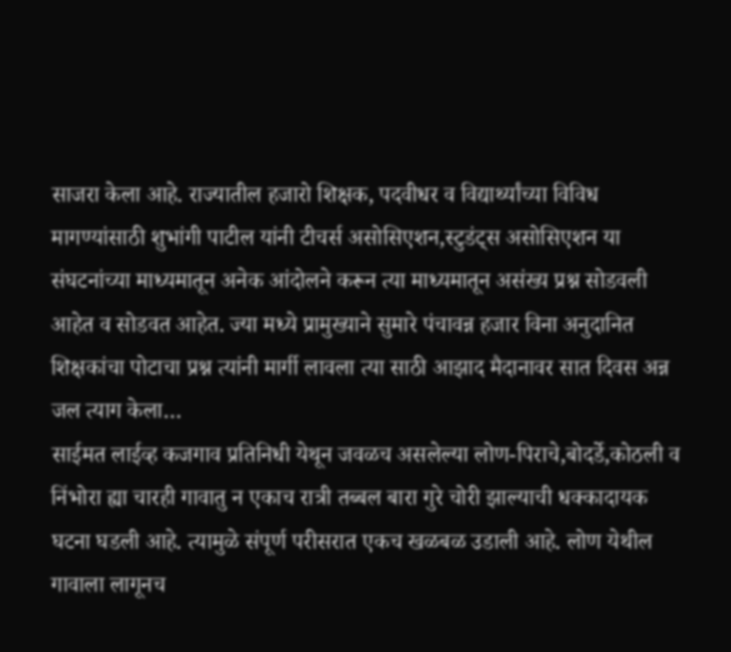साजरा केला आहे. राज्यातील हजारो शिक्षक, पदवीधर व विद्यार्थ्यांच्या विविध मागण्यांसाठी शुभांगी पाटील यांनी टीचर्स असोसिएशन,स्टुडंट्स असोसिएशन या संघटनांच्या माध्यमातून अनेक आंदोलने करून त्या माध्यमातून असंख्य प्रश्न सोडवली आहेत व सोडवत आहेत. ज्या मध्ये प्रामुख्याने सुमारे पंचावन्न हजार विना अनुदानित शिक्षकांचा पोटाचा प्रश्न त्यांनी मार्गी लावला त्या साठी आझाद मैदानावर सात दिवस अन्न जल त्याग केला…
साईमत लाईव्ह कजगाव प्रतिनिधी येथून जवळच असलेल्या लोण-पिराचे,बोदर्डे,कोठली व निंभोरा ह्या चारही गावातु न एकाच रात्री तब्बल बारा गुरे चोरी झाल्याची धक्कादायक घटना घडली आहे. त्यामुळे संपूर्ण परीसरात एकच खळबळ उडाली आहे. लोण येथील गावाला लागूनच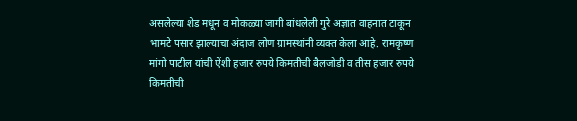असलेल्या शेड मधून व मोकळ्या जागी बांधलेली गुरे अज्ञात वाहनात टाकून भामटे पसार झाल्याचा अंदाज लोण ग्रामस्थांनी व्यक्त केला आहे. रामकृष्ण मांगो पाटील यांची ऐंशी हजार रुपये किमतीची बैलजोडी व तीस हजार रुपये किमतीची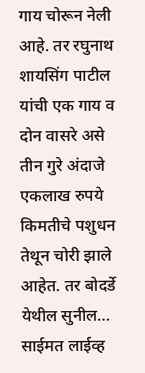गाय चोरून नेली आहे. तर रघुनाथ शायसिंग पाटील यांची एक गाय व दोन वासरे असे तीन गुरे अंदाजे एकलाख रुपये किमतीचे पशुधन तेथून चोरी झाले आहेत. तर बोदर्डे येथील सुनील…
साईमत लाईव्ह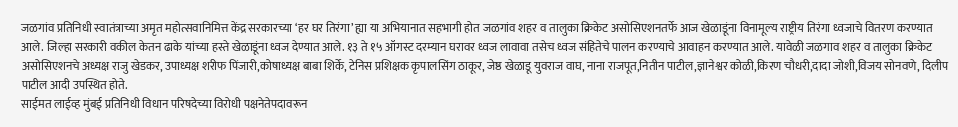जळगांव प्रतिनिधी स्वातंत्राच्या अमृत महोत्सवानिमित्त केंद्र सरकारच्या ‘हर घर तिरंगा’ ह्या या अभियानात सहभागी होत जळगांव शहर व तालुका क्रिकेट असोसिएशनतर्फे आज खेळाडूंना विनामूल्य राष्ट्रीय तिरंगा ध्वजाचे वितरण करण्यात आले. जिल्हा सरकारी वकील केतन ढाके यांच्या हस्ते खेळाडूंना ध्वज देण्यात आले. १३ ते १५ ऑगस्ट दरम्यान घरावर ध्वज लावावा तसेच ध्वज संहितेचे पालन करण्याचे आवाहन करण्यात आले. यावेळी जळगाव शहर व तालुका क्रिकेट असोसिएशनचे अध्यक्ष राजु खेडकर, उपाध्यक्ष शरीफ पिंजारी,कोषाध्यक्ष बाबा शिर्के, टेनिस प्रशिक्षक कृपालसिंग ठाकूर, जेष्ठ खेळाडू युवराज वाघ, नाना राजपूत,नितीन पाटील,ज्ञानेश्वर कोळी,किरण चौधरी,दादा जोशी,विजय सोनवणे, दिलीप पाटील आदी उपस्थित होते.
साईमत लाईव्ह मुंबई प्रतिनिधी विधान परिषदेच्या विरोधी पक्षनेतेपदावरून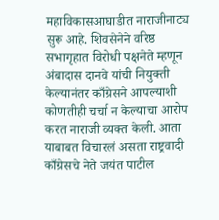महाविकासआघाडीत नाराजीनाट्य सुरू आहे. शिवसेनेने वरिष्ठ सभागृहात विरोधी पक्षनेते म्हणून अंबादास दानवे यांची नियुक्ती केल्यानंतर काँग्रेसने आपल्याशी कोणतीही चर्चा न केल्याचा आरोप करत नाराजी व्यक्त केली. आता याबाबत विचारलं असता राष्ट्रवादी काँग्रेसचे नेते जयंत पाटील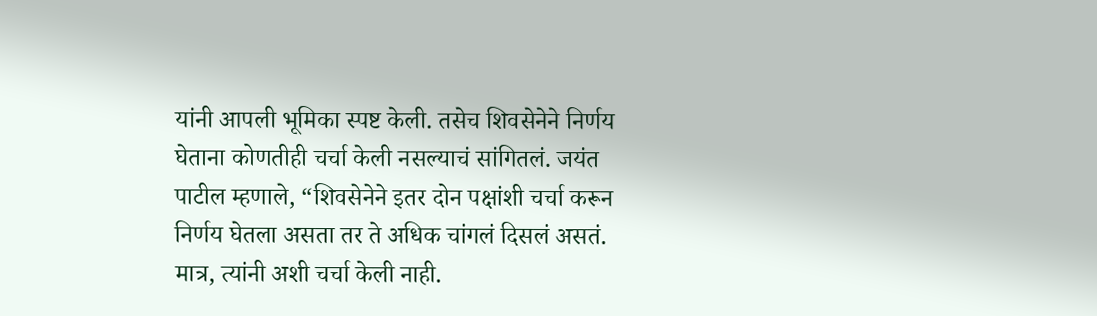यांनी आपली भूमिका स्पष्ट केली. तसेच शिवसेनेने निर्णय घेताना कोणतीही चर्चा केली नसल्याचं सांगितलं. जयंत पाटील म्हणाले, “शिवसेनेने इतर दोन पक्षांशी चर्चा करून निर्णय घेतला असता तर ते अधिक चांगलं दिसलं असतं. मात्र, त्यांनी अशी चर्चा केली नाही.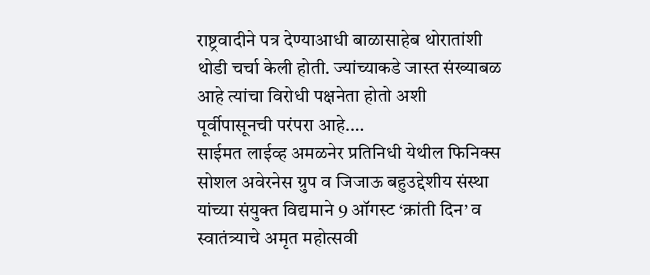राष्ट्रवादीने पत्र देण्याआधी बाळासाहेब थोरातांशी थोडी चर्चा केली होती. ज्यांच्याकडे जास्त संख्याबळ आहे त्यांचा विरोधी पक्षनेता होतो अशी पूर्वीपासूनची परंपरा आहे.…
साईमत लाईव्ह अमळनेर प्रतिनिधी येथील फिनिक्स सोशल अवेरनेस ग्रुप व जिजाऊ बहुउद्देशीय संस्था यांच्या संयुक्त विद्यमाने 9 ऑगस्ट ‘क्रांती दिन’ व स्वातंत्र्याचे अमृत महोत्सवी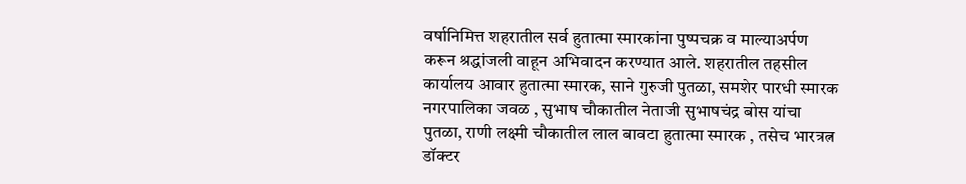वर्षानिमित्त शहरातील सर्व हुतात्मा स्मारकांना पुष्पचक्र व माल्याअर्पण करून श्रद्धांजली वाहून अभिवादन करण्यात आले. शहरातील तहसील कार्यालय आवार हुतात्मा स्मारक, साने गुरुजी पुतळा, समशेर पारधी स्मारक नगरपालिका जवळ , सुभाष चौकातील नेताजी सुभाषचंद्र बोस यांचा पुतळा, राणी लक्ष्मी चौकातील लाल बावटा हुतात्मा स्मारक , तसेच भारत्रत्न डॉक्टर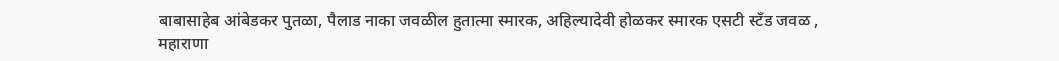बाबासाहेब आंबेडकर पुतळा, पैलाड नाका जवळील हुतात्मा स्मारक, अहिल्यादेवी होळकर स्मारक एसटी स्टँड जवळ , महाराणा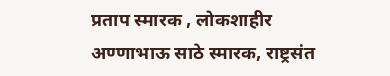प्रताप स्मारक , लोकशाहीर अण्णाभाऊ साठे स्मारक, राष्ट्रसंत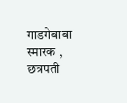गाडगेबाबा स्मारक , छत्रपती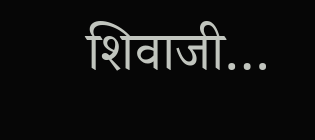शिवाजी…